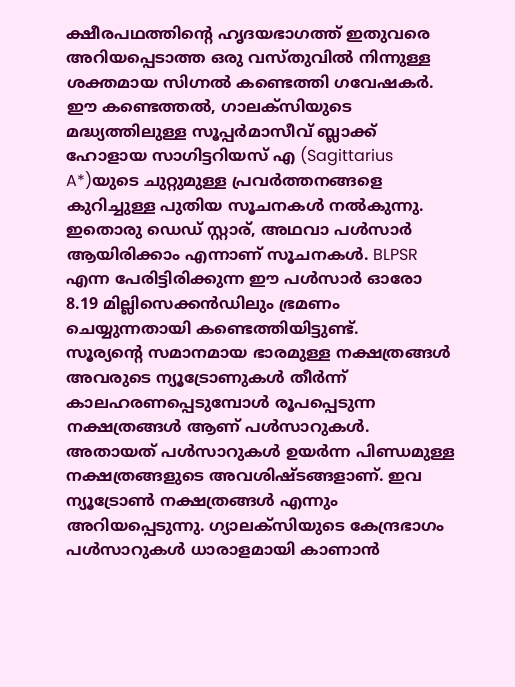ക്ഷീരപഥത്തിന്റെ ഹൃദയഭാഗത്ത് ഇതുവരെ അറിയപ്പെടാത്ത ഒരു വസ്തുവിൽ നിന്നുള്ള ശക്തമായ സിഗ്നൽ കണ്ടെത്തി ഗവേഷകർ. ഈ കണ്ടെത്തൽ, ഗാലക്സിയുടെ മദ്ധ്യത്തിലുള്ള സൂപ്പർമാസീവ് ബ്ലാക്ക് ഹോളായ സാഗിട്ടറിയസ് എ (Sagittarius A*)യുടെ ചുറ്റുമുള്ള പ്രവർത്തനങ്ങളെ കുറിച്ചുള്ള പുതിയ സൂചനകൾ നൽകുന്നു. ഇതൊരു ഡെഡ് സ്റ്റാര്, അഥവാ പൾസാർ ആയിരിക്കാം എന്നാണ് സൂചനകൾ. BLPSR എന്ന പേരിട്ടിരിക്കുന്ന ഈ പൾസാർ ഓരോ 8.19 മില്ലിസെക്കൻഡിലും ഭ്രമണം ചെയ്യുന്നതായി കണ്ടെത്തിയിട്ടുണ്ട്.
സൂര്യന്റെ സമാനമായ ഭാരമുള്ള നക്ഷത്രങ്ങൾ അവരുടെ ന്യൂട്രോണുകൾ തീർന്ന് കാലഹരണപ്പെടുമ്പോൾ രൂപപ്പെടുന്ന നക്ഷത്രങ്ങൾ ആണ് പൾസാറുകൾ. അതായത് പൾസാറുകൾ ഉയർന്ന പിണ്ഡമുള്ള നക്ഷത്രങ്ങളുടെ അവശിഷ്ടങ്ങളാണ്. ഇവ ന്യൂട്രോൺ നക്ഷത്രങ്ങൾ എന്നും അറിയപ്പെടുന്നു. ഗ്യാലക്സിയുടെ കേന്ദ്രഭാഗം പൾസാറുകൾ ധാരാളമായി കാണാൻ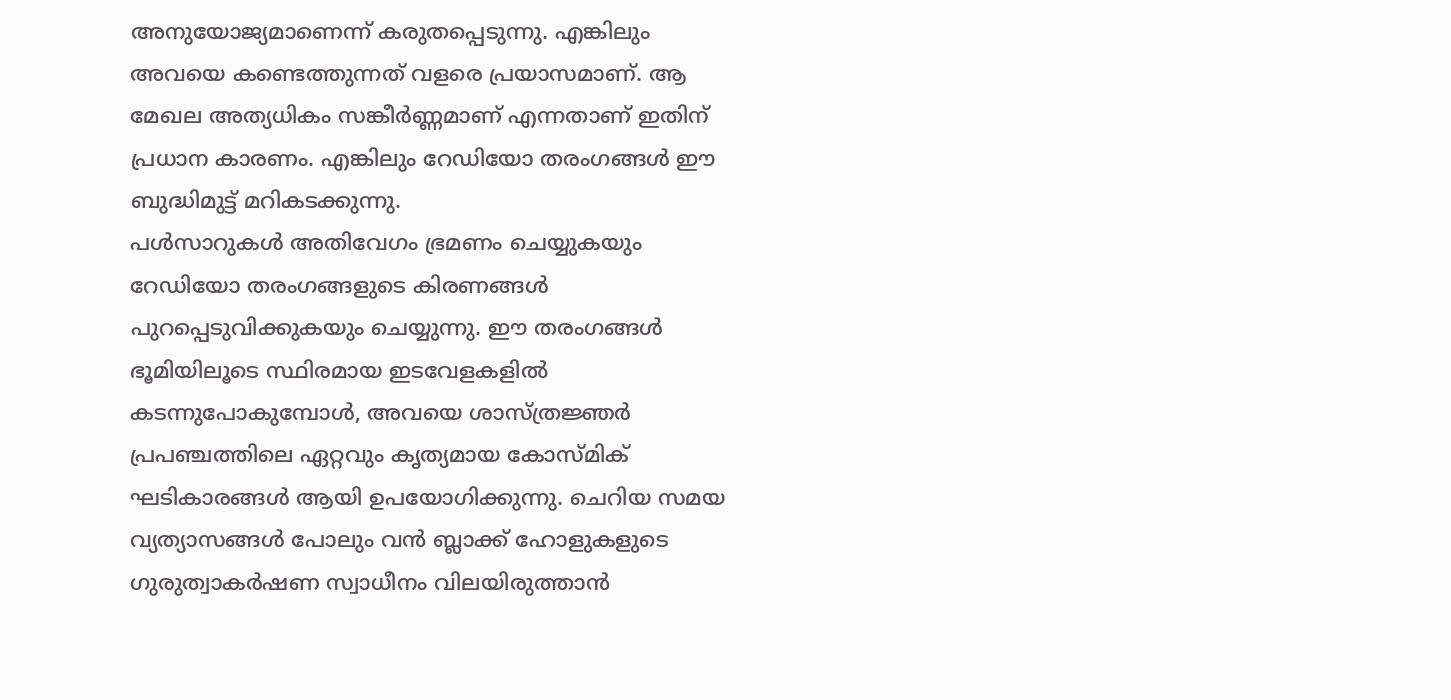അനുയോജ്യമാണെന്ന് കരുതപ്പെടുന്നു. എങ്കിലും അവയെ കണ്ടെത്തുന്നത് വളരെ പ്രയാസമാണ്. ആ മേഖല അത്യധികം സങ്കീർണ്ണമാണ് എന്നതാണ് ഇതിന് പ്രധാന കാരണം. എങ്കിലും റേഡിയോ തരംഗങ്ങൾ ഈ ബുദ്ധിമുട്ട് മറികടക്കുന്നു.
പൾസാറുകൾ അതിവേഗം ഭ്രമണം ചെയ്യുകയും റേഡിയോ തരംഗങ്ങളുടെ കിരണങ്ങൾ പുറപ്പെടുവിക്കുകയും ചെയ്യുന്നു. ഈ തരംഗങ്ങൾ ഭൂമിയിലൂടെ സ്ഥിരമായ ഇടവേളകളിൽ കടന്നുപോകുമ്പോൾ, അവയെ ശാസ്ത്രജ്ഞർ പ്രപഞ്ചത്തിലെ ഏറ്റവും കൃത്യമായ കോസ്മിക് ഘടികാരങ്ങൾ ആയി ഉപയോഗിക്കുന്നു. ചെറിയ സമയ വ്യത്യാസങ്ങൾ പോലും വൻ ബ്ലാക്ക് ഹോളുകളുടെ ഗുരുത്വാകർഷണ സ്വാധീനം വിലയിരുത്താൻ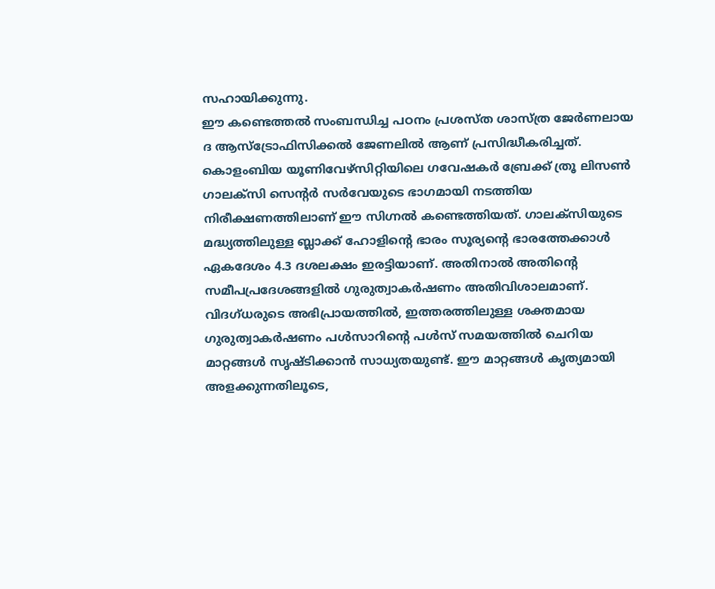സഹായിക്കുന്നു.
ഈ കണ്ടെത്തൽ സംബന്ധിച്ച പഠനം പ്രശസ്ത ശാസ്ത്ര ജേർണലായ ദ ആസ്ട്രോഫിസിക്കൽ ജേണലിൽ ആണ് പ്രസിദ്ധീകരിച്ചത്. കൊളംബിയ യൂണിവേഴ്സിറ്റിയിലെ ഗവേഷകർ ബ്രേക്ക് ത്രൂ ലിസൺ ഗാലക്സി സെന്റർ സർവേയുടെ ഭാഗമായി നടത്തിയ നിരീക്ഷണത്തിലാണ് ഈ സിഗ്നൽ കണ്ടെത്തിയത്. ഗാലക്സിയുടെ മദ്ധ്യത്തിലുള്ള ബ്ലാക്ക് ഹോളിന്റെ ഭാരം സൂര്യന്റെ ഭാരത്തേക്കാൾ ഏകദേശം 4.3 ദശലക്ഷം ഇരട്ടിയാണ്. അതിനാൽ അതിന്റെ സമീപപ്രദേശങ്ങളിൽ ഗുരുത്വാകർഷണം അതിവിശാലമാണ്.
വിദഗ്ധരുടെ അഭിപ്രായത്തിൽ, ഇത്തരത്തിലുള്ള ശക്തമായ ഗുരുത്വാകർഷണം പൾസാറിന്റെ പൾസ് സമയത്തിൽ ചെറിയ മാറ്റങ്ങൾ സൃഷ്ടിക്കാൻ സാധ്യതയുണ്ട്. ഈ മാറ്റങ്ങൾ കൃത്യമായി അളക്കുന്നതിലൂടെ,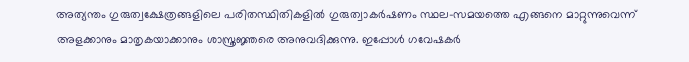അത്യന്തം ഗുരുത്വക്ഷേത്രങ്ങളിലെ പരിതസ്ഥിതികളിൽ ഗുരുത്വാകർഷണം സ്ഥല-സമയത്തെ എങ്ങനെ മാറ്റുന്നുവെന്ന് അളക്കാനും മാതൃകയാക്കാനും ശാസ്ത്രജ്ഞരെ അനുവദിക്കുന്നു. ഇപ്പോൾ ഗവേഷകർ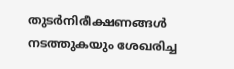തുടർനിരീക്ഷണങ്ങൾ നടത്തുകയും ശേഖരിച്ച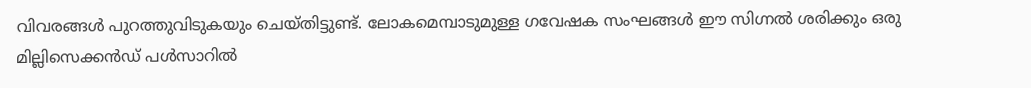വിവരങ്ങൾ പുറത്തുവിടുകയും ചെയ്തിട്ടുണ്ട്. ലോകമെമ്പാടുമുള്ള ഗവേഷക സംഘങ്ങൾ ഈ സിഗ്നൽ ശരിക്കും ഒരു മില്ലിസെക്കൻഡ് പൾസാറിൽ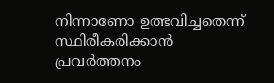നിന്നാണോ ഉത്ഭവിച്ചതെന്ന് സ്ഥിരീകരിക്കാൻ പ്രവർത്തനം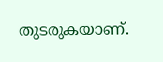തുടരുകയാണ്.